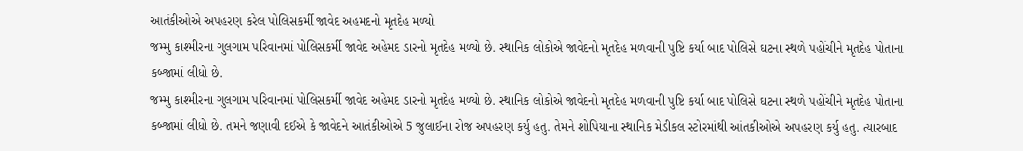આતંકીઓએ અપહરણ કરેલ પોલિસકર્મી જાવેદ અહમદનો મૃતદેહ મળ્યો
જમ્મુ કાશ્મીરના ગુલગામ પરિવાનમાં પોલિસકર્મી જાવેદ અહેમદ ડારનો મૃતદેહ મળ્યો છે. સ્થાનિક લોકોએ જાવેદનો મૃતદેહ મળવાની પુષ્ટિ કર્યા બાદ પોલિસે ઘટના સ્થળે પહોંચીને મૃતદેહ પોતાના કબ્જામાં લીધો છે.
જમ્મુ કાશ્મીરના ગુલગામ પરિવાનમાં પોલિસકર્મી જાવેદ અહેમદ ડારનો મૃતદેહ મળ્યો છે. સ્થાનિક લોકોએ જાવેદનો મૃતદેહ મળવાની પુષ્ટિ કર્યા બાદ પોલિસે ઘટના સ્થળે પહોંચીને મૃતદેહ પોતાના કબ્જામાં લીધો છે. તમને જણાવી દઈએ કે જાવેદને આતંકીઓએ 5 જુલાઈના રોજ અપહરણ કર્યુ હતુ. તેમને શોપિયાના સ્થાનિક મેડીકલ સ્ટોરમાંથી આંતકીઓએ અપહરણ કર્યુ હતુ. ત્યારબાદ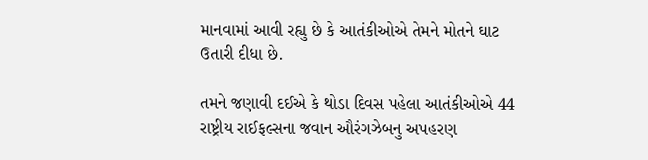માનવામાં આવી રહ્યુ છે કે આતંકીઓએ તેમને મોતને ઘાટ ઉતારી દીધા છે.

તમને જણાવી દઈએ કે થોડા દિવસ પહેલા આતંકીઓએ 44 રાષ્ટ્રીય રાઈફલ્સના જવાન ઔરંગઝેબનુ અપહરણ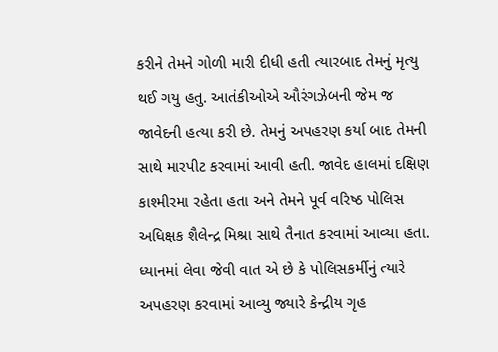કરીને તેમને ગોળી મારી દીધી હતી ત્યારબાદ તેમનું મૃત્યુ થઈ ગયુ હતુ. આતંકીઓએ ઔરંગઝેબની જેમ જ જાવેદની હત્યા કરી છે. તેમનું અપહરણ કર્યા બાદ તેમની સાથે મારપીટ કરવામાં આવી હતી. જાવેદ હાલમાં દક્ષિણ કાશ્મીરમા રહેતા હતા અને તેમને પૂર્વ વરિષ્ઠ પોલિસ અધિક્ષક શૈલેન્દ્ર મિશ્રા સાથે તૈનાત કરવામાં આવ્યા હતા.
ધ્યાનમાં લેવા જેવી વાત એ છે કે પોલિસકર્મીનું ત્યારે અપહરણ કરવામાં આવ્યુ જ્યારે કેન્દ્રીય ગૃહ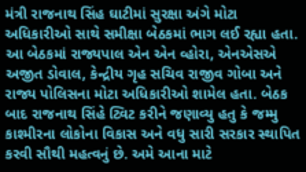મંત્રી રાજનાથ સિંહ ઘાટીમાં સુરક્ષા અંગે મોટા અધિકારીઓ સાથે સમીક્ષા બેઠકમાં ભાગ લઈ રહ્યા હતા. આ બેઠકમાં રાજ્યપાલ એન એન વ્હોરા, એનએસએ અજીત ડોવાલ, કેન્દ્રીય ગૃહ સચિવ રાજીવ ગોબા અને રાજ્ય પોલિસના મોટા અધિકારીઓ શામેલ હતા. બેઠક બાદ રાજનાથ સિંહે ટ્વિટ કરીને જણાવ્યુ હતુ કે જમ્મુ કાશ્મીરના લોકોના વિકાસ અને વધુ સારી સરકાર સ્થાપિત કરવી સૌથી મહત્વનું છે. અમે આના માટે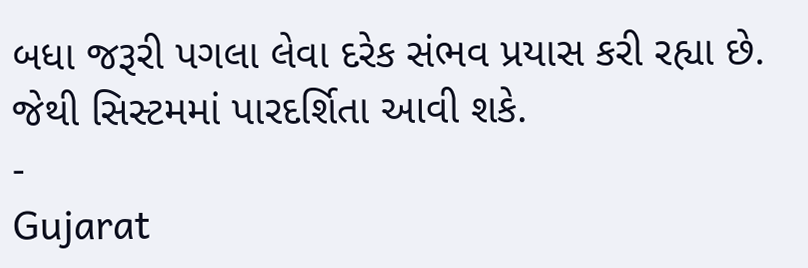બધા જરૂરી પગલા લેવા દરેક સંભવ પ્રયાસ કરી રહ્યા છે. જેથી સિસ્ટમમાં પારદર્શિતા આવી શકે.
-
Gujarat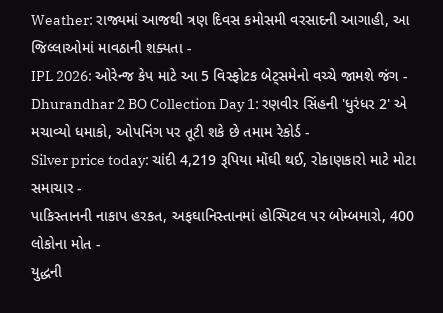Weather: રાજ્યમાં આજથી ત્રણ દિવસ કમોસમી વરસાદની આગાહી, આ જિલ્લાઓમાં માવઠાની શક્યતા -
IPL 2026: ઓરેન્જ કેપ માટે આ 5 વિસ્ફોટક બેટ્સમેનો વચ્ચે જામશે જંગ -
Dhurandhar 2 BO Collection Day 1: રણવીર સિંહની 'ધુરંધર 2' એ મચાવ્યો ધમાકો, ઓપનિંગ પર તૂટી શકે છે તમામ રેકોર્ડ -
Silver price today: ચાંદી 4,219 રૂપિયા મોંઘી થઈ, રોકાણકારો માટે મોટા સમાચાર -
પાકિસ્તાનની નાકાપ હરકત, અફઘાનિસ્તાનમાં હોસ્પિટલ પર બોમ્બમારો, 400 લોકોના મોત -
યુદ્ધની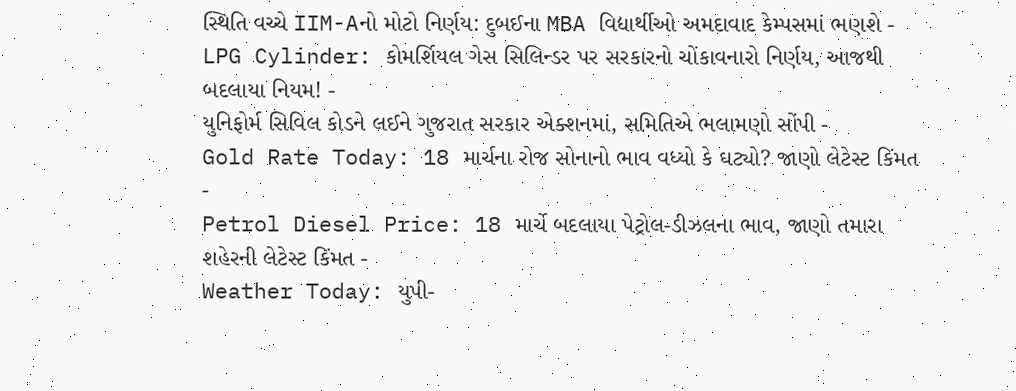સ્થિતિ વચ્ચે IIM-Aનો મોટો નિર્ણય: દુબઈના MBA વિદ્યાર્થીઓ અમદાવાદ કેમ્પસમાં ભણશે -
LPG Cylinder: કોમર્શિયલ ગેસ સિલિન્ડર પર સરકારનો ચોંકાવનારો નિર્ણય, આજથી બદલાયા નિયમ! -
યુનિફોર્મ સિવિલ કોડને લઈને ગુજરાત સરકાર એક્શનમાં, સમિતિએ ભલામણો સોંપી -
Gold Rate Today: 18 માર્ચના રોજ સોનાનો ભાવ વધ્યો કે ઘટ્યો? જાણો લેટેસ્ટ કિંમત -
Petrol Diesel Price: 18 માર્ચે બદલાયા પેટ્રોલ-ડીઝલના ભાવ, જાણો તમારા શહેરની લેટેસ્ટ કિંમત -
Weather Today: યુપી-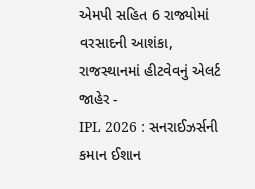એમપી સહિત 6 રાજ્યોમાં વરસાદની આશંકા, રાજસ્થાનમાં હીટવેવનું એલર્ટ જાહેર -
IPL 2026 : સનરાઈઝર્સની કમાન ઈશાન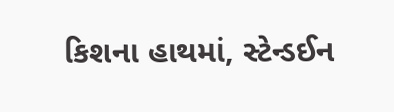કિશના હાથમાં, સ્ટેન્ડઈન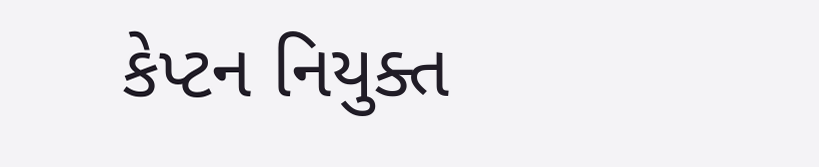કેપ્ટન નિયુક્ત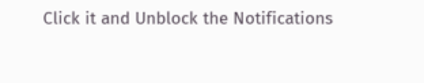Click it and Unblock the Notifications